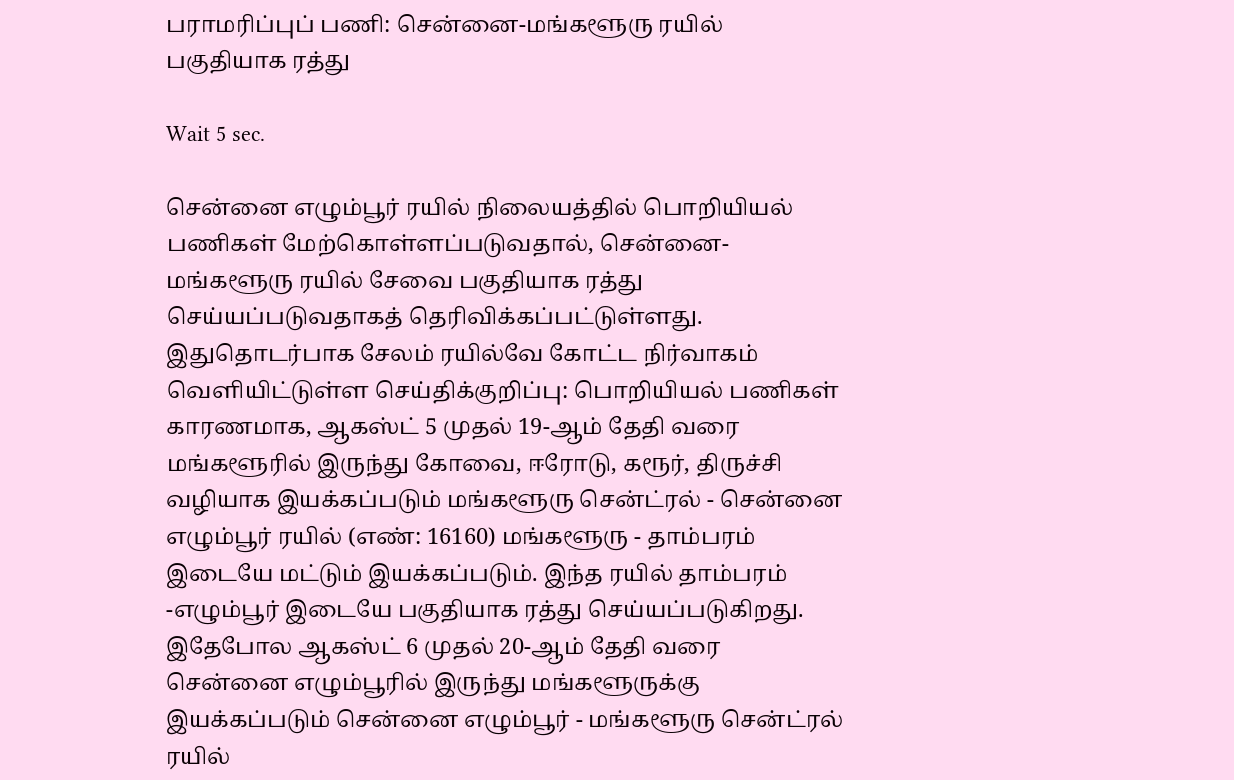பராமரிப்புப் பணி: சென்னை-மங்களூரு ரயில் பகுதியாக ரத்து

Wait 5 sec.

சென்னை எழும்பூர் ரயில் நிலையத்தில் பொறியியல் பணிகள் மேற்கொள்ளப்படுவதால், சென்னை-மங்களூரு ரயில் சேவை பகுதியாக ரத்து செய்யப்படுவதாகத் தெரிவிக்கப்பட்டுள்ளது. இதுதொடர்பாக சேலம் ரயில்வே கோட்ட நிர்வாகம் வெளியிட்டுள்ள செய்திக்குறிப்பு: பொறியியல் பணிகள் காரணமாக, ஆகஸ்ட் 5 முதல் 19-ஆம் தேதி வரை மங்களூரில் இருந்து கோவை, ஈரோடு, கரூர், திருச்சி வழியாக இயக்கப்படும் மங்களூரு சென்ட்ரல் - சென்னை எழும்பூர் ரயில் (எண்: 16160) மங்களூரு - தாம்பரம் இடையே மட்டும் இயக்கப்படும். இந்த ரயில் தாம்பரம் -எழும்பூர் இடையே பகுதியாக ரத்து செய்யப்படுகிறது. இதேபோல ஆகஸ்ட் 6 முதல் 20-ஆம் தேதி வரை சென்னை எழும்பூரில் இருந்து மங்களூருக்கு இயக்கப்படும் சென்னை எழும்பூர் - மங்களூரு சென்ட்ரல் ரயில்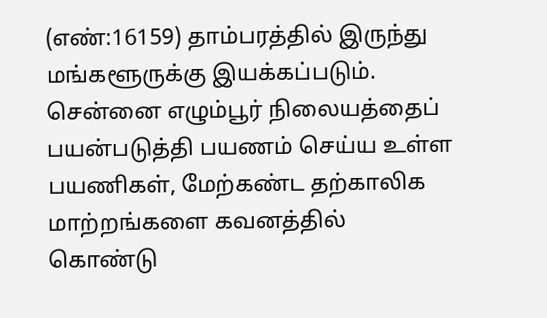(எண்:16159) தாம்பரத்தில் இருந்து மங்களூருக்கு இயக்கப்படும். சென்னை எழும்பூர் நிலையத்தைப் பயன்படுத்தி பயணம் செய்ய உள்ள பயணிகள், மேற்கண்ட தற்காலிக மாற்றங்களை கவனத்தில் கொண்டு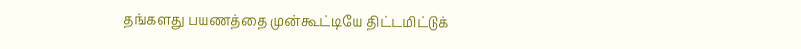தங்களது பயணத்தை முன்கூட்டியே திட்டமிட்டுக்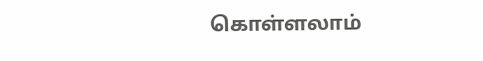கொள்ளலாம்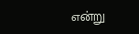என்று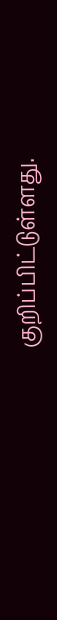குறிப்பிட்டுள்ளது.